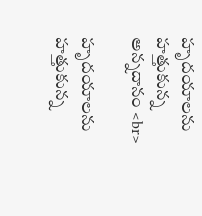హృదయాలను హత్తుకున్న అన్నదానం <br>

హృదయాలను హత్తుకున్న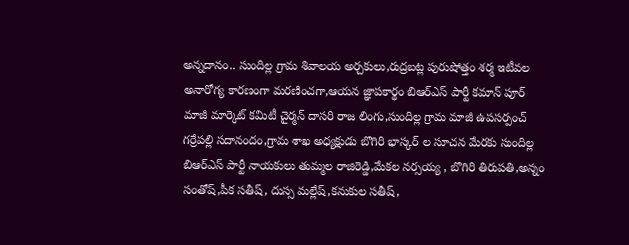అన్నదానం.. సుందిల్ల గ్రామ శివాలయ అర్చకులు,రుద్రబట్ల పురుషోత్తం శర్మ ఇటీవల అనారోగ్య కారణంగా మరణించగా,ఆయన జ్ఞాపకార్థం బిఆర్ఎస్ పార్టీ కమాన్ పూర్ మాజీ మార్కెట్ కమిటీ చైర్మన్ దాసరి రాజ లింగు,సుందిల్ల గ్రామ మాజీ ఉపసర్పంచ్ గర్రేపల్లి సదానందం,గ్రామ శాఖ అధ్యక్షుడు బొగిరి భాస్కర్ ల సూచన మేరకు సుందిల్ల బిఆర్ఎస్ పార్టీ నాయకులు తుమ్మల రాజిరెడ్డి,మేకల నర్సయ్య , బొగిరి తిరుపతి,అన్నం సంతోష్,పీక సతీష్, దుస్స మల్లేష్,కనుకుల సతీష్,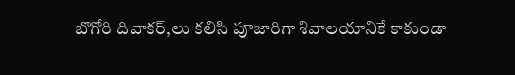బొగోరి దివాకర్,లు కలిసి పూజారిగా శివాలయానికే కాకుండా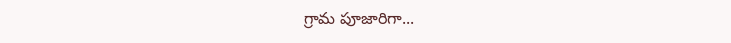గ్రామ పూజారిగా...